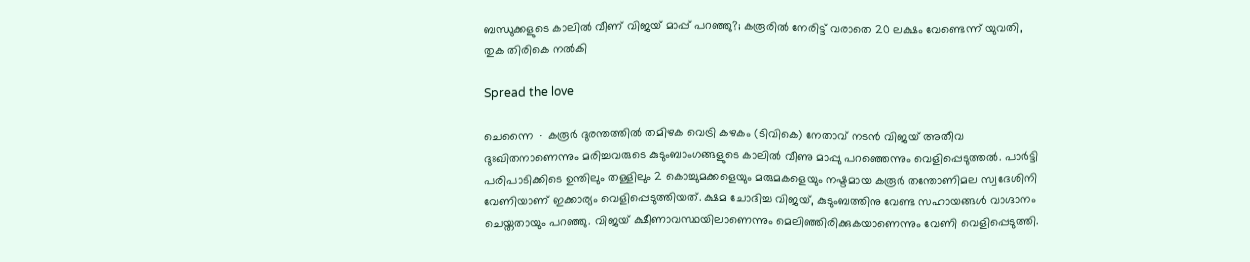ബന്ധുക്കളുടെ കാലിൽ വീണ് വിജയ് മാപ്പ് പറഞ്ഞു?; കരൂരിൽ നേരിട്ട് വരാതെ 20 ലക്ഷം വേണ്ടെന്ന് യുവതി, തുക തിരികെ നൽകി

Spread the love

ചെന്നൈ ∙ കരൂർ ദുരന്തത്തിൽ തമിഴക വെട്രി കഴകം (ടിവികെ) നേതാവ് നടൻ വിജയ് അതീവ ദുഃഖിതനാണെന്നും മരിച്ചവരുടെ കുടുംബാംഗങ്ങളുടെ കാലിൽ വീണു മാപ്പു പറഞ്ഞെന്നും വെളിപ്പെടുത്തൽ. പാർട്ടി പരിപാടിക്കിടെ ഉന്തിലും തള്ളിലും 2 കൊച്ചുമക്കളെയും മരുമകളെയും നഷ്ടമായ കരൂർ തന്തോണിമല സ്വദേശിനി വേണിയാണ് ഇക്കാര്യം വെളിപ്പെടുത്തിയത്. ക്ഷമ ചോദിച്ച വിജയ്, കുടുംബത്തിനു വേണ്ട സഹായങ്ങൾ വാഗ്ദാനം ചെയ്തതായും പറഞ്ഞു. വിജയ്‌ ക്ഷീണാവസ്ഥയിലാണെന്നും മെലിഞ്ഞിരിക്കുകയാണെന്നും വേണി വെളിപ്പെടുത്തി.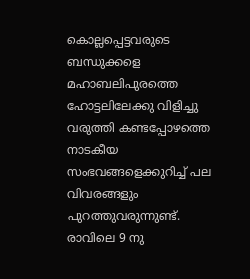കൊല്ലപ്പെട്ടവരുടെ ബന്ധുക്കളെ മഹാബലിപുരത്തെ ഹോട്ടലിലേക്കു വിളിച്ചു വരുത്തി കണ്ടപ്പോഴത്തെ നാടകീയ സംഭവങ്ങളെക്കുറിച്ച് പല വിവരങ്ങളും പുറത്തുവരുന്നുണ്ട്. രാവിലെ 9 നു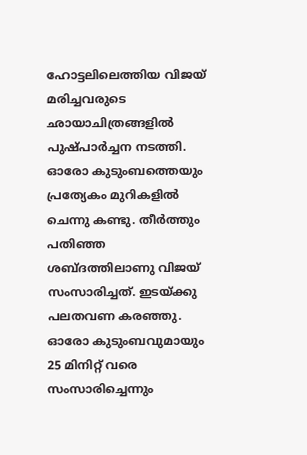ഹോട്ടലിലെത്തിയ വിജയ് മരിച്ചവരുടെ ഛായാചിത്രങ്ങളിൽ പുഷ്പാർച്ചന നടത്തി. ഓരോ കുടുംബത്തെയും പ്രത്യേകം മുറികളിൽ ചെന്നു കണ്ടു. തീർത്തും പതിഞ്ഞ ശബ്ദത്തിലാണു വിജയ് സംസാരിച്ചത്. ഇടയ്ക്കു പലതവണ കരഞ്ഞു. ഓരോ കുടുംബവുമായും 25 മിനിറ്റ് വരെ സംസാരിച്ചെന്നും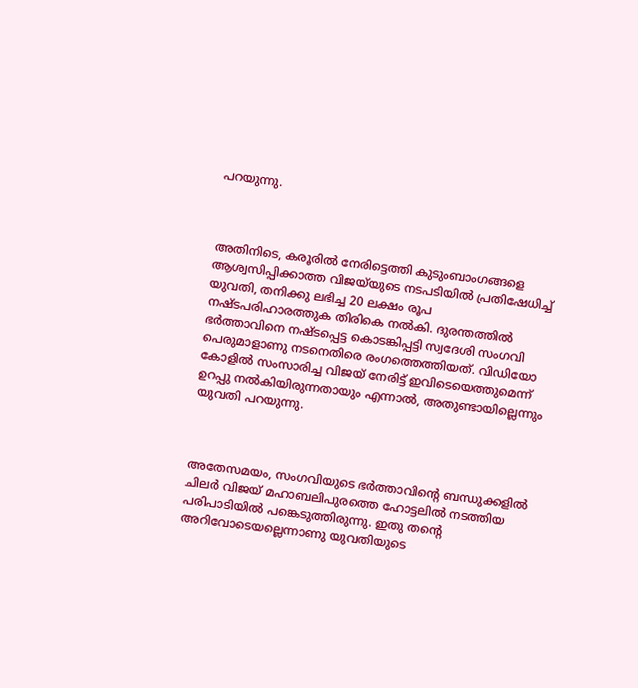പറയുന്നു.



അതിനിടെ, കരൂരിൽ നേരിട്ടെത്തി കുടുംബാംഗങ്ങളെ ആശ്വസിപ്പിക്കാത്ത വിജയ്‌യുടെ നടപടിയിൽ പ്രതിഷേധിച്ച് യുവതി, തനിക്കു ലഭിച്ച 20 ലക്ഷം രൂപ നഷ്ടപരിഹാരത്തുക തിരികെ നൽകി. ദുരന്തത്തിൽ ഭർത്താവിനെ നഷ്ടപ്പെട്ട കൊടങ്കിപ്പട്ടി സ്വദേശി സംഗവി പെരുമാളാണു നടനെതിരെ രംഗത്തെത്തിയത്. വിഡിയോ കോളിൽ സംസാരിച്ച വിജയ് നേരിട്ട് ഇവിടെയെത്തുമെന്ന് ഉറപ്പു നൽകിയിരുന്നതായും എന്നാൽ, അതുണ്ടായില്ലെന്നും യുവതി പറയുന്നു.



അതേസമയം, സംഗവിയുടെ ഭർത്താവിന്റെ ബന്ധുക്കളിൽ ചിലർ വിജയ് മഹാബലിപുരത്തെ ഹോട്ടലിൽ നടത്തിയ പരിപാടിയിൽ പങ്കെടുത്തിരുന്നു. ഇതു തന്റെ അറിവോടെയല്ലെന്നാണു യുവതിയുടെ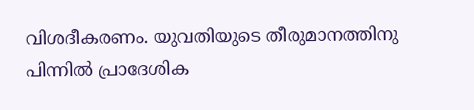വിശദീകരണം. യുവതിയുടെ തീരുമാനത്തിനു പിന്നിൽ പ്രാദേശിക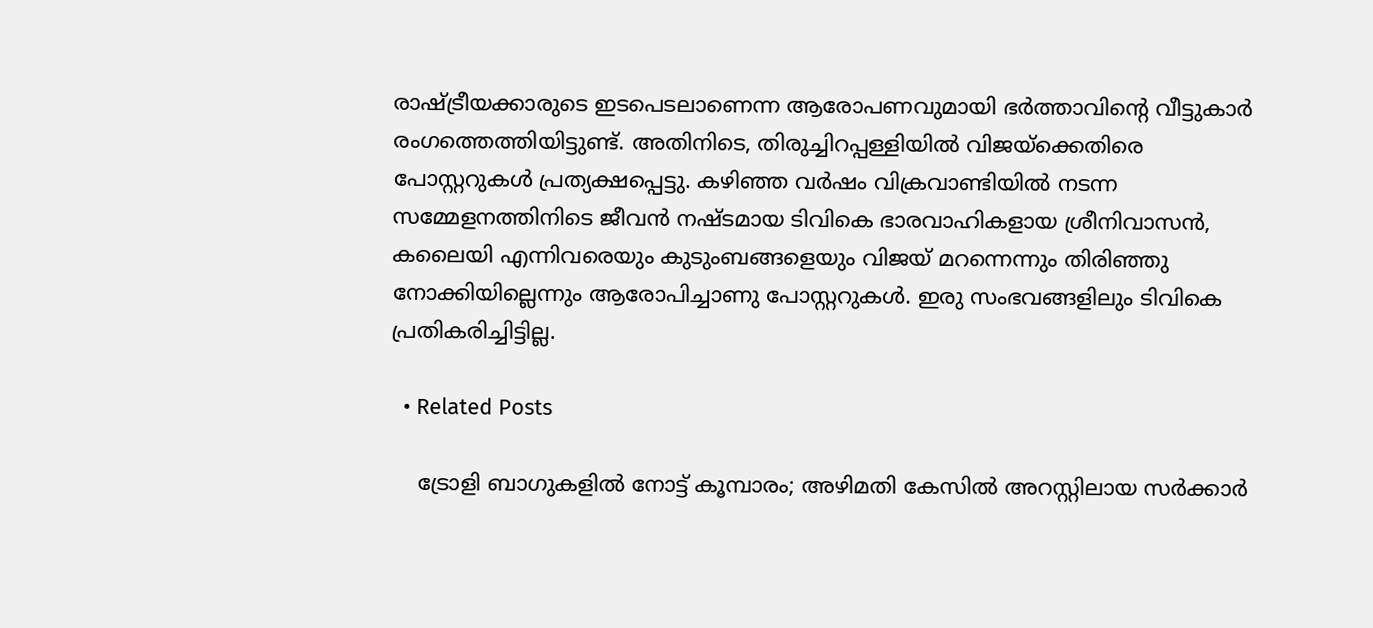രാഷ്ട്രീയക്കാരുടെ ഇടപെടലാണെന്ന ആരോപണവുമായി ഭർത്താവിന്റെ വീട്ടുകാർ രംഗത്തെത്തിയിട്ടുണ്ട്. അതിനിടെ, തിരുച്ചിറപ്പള്ളിയിൽ വിജയ്‌ക്കെതിരെ പോസ്റ്ററുകൾ പ്രത്യക്ഷപ്പെട്ടു. കഴിഞ്ഞ വർഷം വിക്രവാണ്ടിയിൽ നടന്ന സമ്മേളനത്തിനിടെ ജീവൻ നഷ്ടമായ ടിവികെ ഭാരവാഹികളായ ശ്രീനിവാസൻ, കലൈയി എന്നിവരെയും കുടുംബങ്ങളെയും വിജയ് മറന്നെന്നും തിരിഞ്ഞു നോക്കിയില്ലെന്നും ആരോപിച്ചാണു പോസ്റ്ററുകൾ. ഇരു സംഭവങ്ങളിലും ടിവികെ പ്രതികരിച്ചിട്ടില്ല.

  • Related Posts

    ട്രോളി ബാഗുകളില്‍ നോട്ട് കൂമ്പാരം; അഴിമതി കേസില്‍ അറസ്റ്റിലായ സര്‍ക്കാര്‍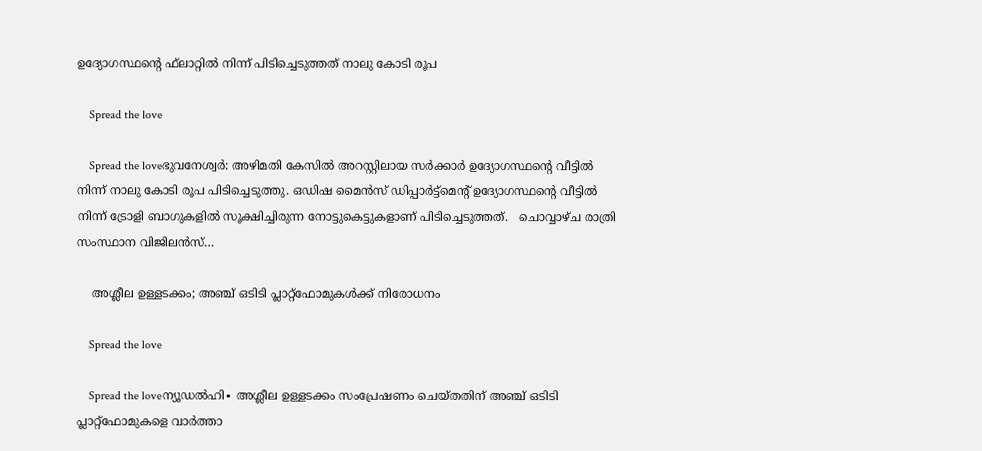ഉദ്യോഗസ്ഥന്റെ ഫ്‌ലാറ്റില്‍ നിന്ന് പിടിച്ചെടുത്തത് നാലു കോടി രൂപ

    Spread the love

    Spread the loveഭുവനേശ്വര്‍: അഴിമതി കേസില്‍ അറസ്റ്റിലായ സര്‍ക്കാര്‍ ഉദ്യോഗസ്ഥന്റെ വീട്ടില്‍ നിന്ന് നാലു കോടി രൂപ പിടിച്ചെടുത്തു. ഒഡിഷ മൈന്‍സ് ഡിപ്പാര്‍ട്ട്മെന്റ് ഉദ്യോഗസ്ഥന്റെ വീട്ടില്‍ നിന്ന് ട്രോളി ബാഗുകളില്‍ സൂക്ഷിച്ചിരുന്ന നോട്ടുകെട്ടുകളാണ് പിടിച്ചെടുത്തത്.   ചൊവ്വാഴ്ച രാത്രി സംസ്ഥാന വിജിലന്‍സ്…

    അശ്ലീല ഉള്ളടക്കം; അഞ്ച് ഒടിടി പ്ലാറ്റ്‌ഫോമുകൾക്ക് നിരോധനം

    Spread the love

    Spread the loveന്യൂഡൽഹി∙ അശ്ലീല ഉള്ളടക്കം സംപ്രേഷണം ചെയ്തതിന് അഞ്ച് ഒടിടി പ്ലാറ്റ്‌ഫോമുകളെ വാർത്താ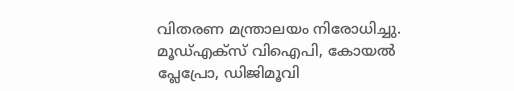വിതരണ മന്ത്രാലയം നിരോധിച്ചു. മൂഡ്എക്സ് വിഐപി, കോയൽ പ്ലേപ്രോ, ഡിജിമൂവി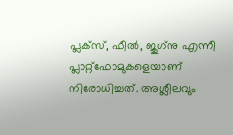പ്ലക്സ്, ഫീൽ, ജുഗ്‌നു എന്നീ പ്ലാറ്റ്ഫോമുകളെയാണ് നിരോധിച്ചത്. അശ്ലീലവും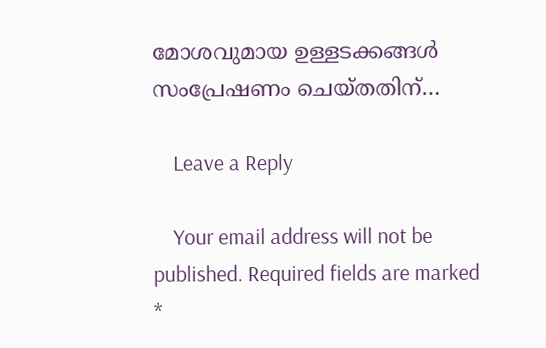മോശവുമായ ഉള്ളടക്കങ്ങൾ സംപ്രേഷണം ചെയ്തതിന്…

    Leave a Reply

    Your email address will not be published. Required fields are marked *